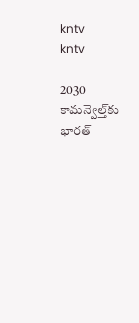kntv
kntv

2030 కామన్వెల్త్‌కు భారత్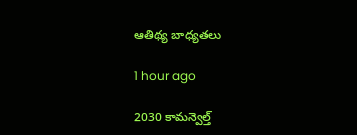ఆతిథ్య బాధ్యతలు

1 hour ago

2030 కామన్వెల్త్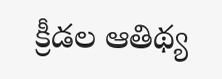క్రీడల ఆతిథ్య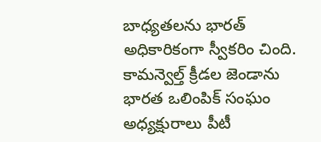బాధ్యతలను భారత్ అధికారికంగా స్వీకరిం చింది. కామన్వెల్త్ క్రీడల జెండాను భారత ఒలింపిక్ సంఘం అధ్యక్షురాలు పీటీ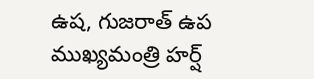ఉష, గుజరాత్ ఉప ముఖ్యమంత్రి హర్ష్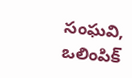సంఘవి, ఒలింపిక్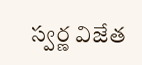స్వర్ణ విజేత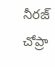నీరజ్ చోప్రా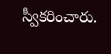స్వీకరించారు.